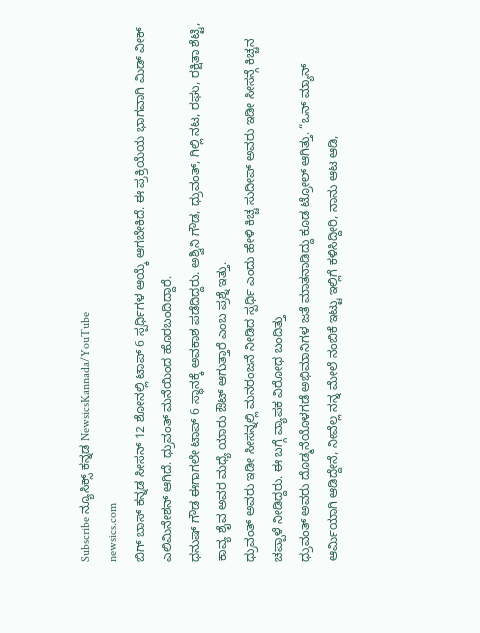Subscribe ನ್ಯೂಸಿಕ್ಸ್ ಕನ್ನಡ NewsicsKannada/YouTube
newsics.com
ಬಿಗ್ ಬಾಸ್ ಕನ್ನಡ ಸೀಸನ್ 12 ಶೋನಲ್ಲಿ ಟಾಪ್ 6 ಸ್ಪರ್ಧಿಗಳ ಆಯ್ಕೆ ಆಗಬೇಕಿದೆ. ಈ ಪ್ರಕ್ರಿಯೆಯ ಭಾಗವಾಗಿ ಮಿಡ್ ವೀಕ್ ಎಲಿಮಿನೇಶನ್ ಆಗಿದೆ. ಧ್ರುವಂತ್ ಮನೆಯಿಂದ ಹೊರಬಂದಿದ್ದಾರೆ.
ಧನುಷ್ ಗೌಡ ಈಗಾಗಲೇ ಟಾಪ್ 6 ಸ್ಥಾನಕ್ಕೆ ಅವಕಾಶ ಪಡೆದಿದ್ದರು. ಅಶ್ವಿನಿ ಗೌಡ, ಧ್ರುವಂತ್, ಗಿಲ್ಲಿ ನಟ, ರಘು, ರಕ್ಷಿತಾ ಶೆಟ್ಟಿ, ಕಾವ್ಯ ಶೈವ ಅವರ ಮಧ್ಯೆ ಯಾರು ಔಟ್ ಆಗುತ್ತಾರೆ ಎಂಬ ಪ್ರಶ್ನೆ ಇತ್ತು.
ಧ್ರುವಂತ್ ಅವರು ಇಡೀ ಸೀಸನ್ನಲ್ಲಿ ಮನರಂಜನೆ ನೀಡಿದ ಸ್ಪರ್ಧಿ ಎಂದು ಹೇಳಿ ಕಿಚ್ಚ ಸುದೀಪ್ ಅವರು ಇಡೀ ಸೀಸನ್ಗೆ ಕಿಚ್ಚನ ಚಪ್ಪಾಳೆ ನೀಡಿದ್ದರು. ಈ ಬಗ್ಗೆ ವ್ಯಾಪಕ ವಿರೋಧ ಬಂದಿತ್ತು
ಧ್ರುವಂತ್ ಅವರು ದೊಡ್ಮನೆಯೊಳಗಡೆ ಅಭಿಮಾನಿಗಳ ಜತೆ ಮಾತನಾಡಿದ್ದು ಕೂಡ ಟ್ರೋಲ್ ಆಗಿತ್ತು. “ಒನ್ ಮ್ಯಾನ್ ಆರ್ಮಿಯಾಗಿ ಆಡಿದ್ದೇನೆ, ನೀವೆಲ್ಲ ನನ್ನ ಮೇಲೆ ನಂಬಿಕೆ ಇಟ್ಟು ಇಲ್ಲಿಗೆ ಕಳಿಸಿದ್ದೀರಿ, ನಾನು ಆಟ ಆಡಿ,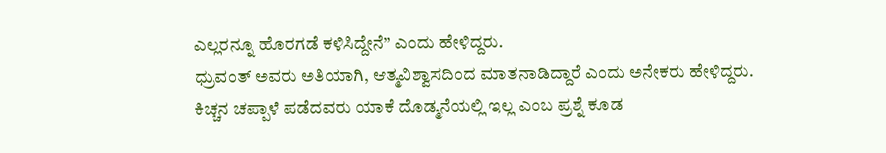ಎಲ್ಲರನ್ನೂ ಹೊರಗಡೆ ಕಳಿಸಿದ್ದೇನೆ” ಎಂದು ಹೇಳಿದ್ದರು.
ಧ್ರುವಂತ್ ಅವರು ಅತಿಯಾಗಿ, ಆತ್ಮವಿಶ್ವಾಸದಿಂದ ಮಾತನಾಡಿದ್ದಾರೆ ಎಂದು ಅನೇಕರು ಹೇಳಿದ್ದರು. ಕಿಚ್ಚನ ಚಪ್ಪಾಳೆ ಪಡೆದವರು ಯಾಕೆ ದೊಡ್ಮನೆಯಲ್ಲಿ ಇಲ್ಲ ಎಂಬ ಪ್ರಶ್ನೆ ಕೂಡ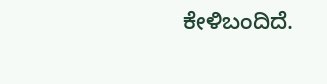ಕೇಳಿಬಂದಿದೆ.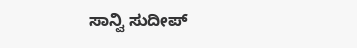ಸಾನ್ವಿ ಸುದೀಪ್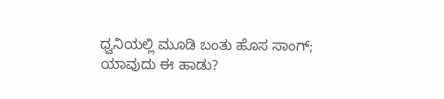ಧ್ವನಿಯಲ್ಲಿ ಮೂಡಿ ಬಂತು ಹೊಸ ಸಾಂಗ್; ಯಾವುದು ಈ ಹಾಡು?